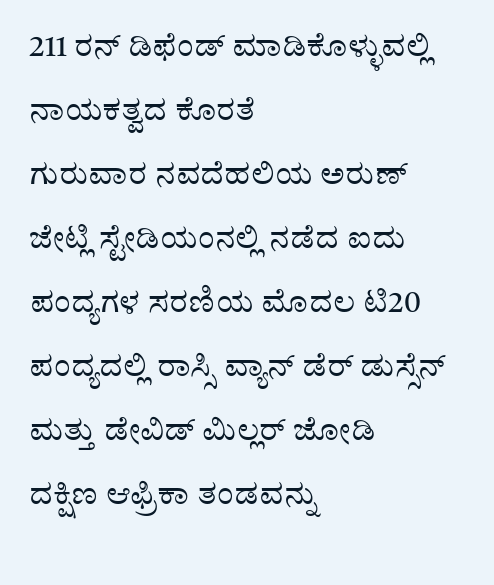211 ರನ್ ಡಿಫೆಂಡ್ ಮಾಡಿಕೊಳ್ಳುವಲ್ಲಿ ನಾಯಕತ್ವದ ಕೊರತೆ
ಗುರುವಾರ ನವದೆಹಲಿಯ ಅರುಣ್ ಜೇಟ್ಲಿ ಸ್ಟೇಡಿಯಂನಲ್ಲಿ ನಡೆದ ಐದು ಪಂದ್ಯಗಳ ಸರಣಿಯ ಮೊದಲ ಟಿ20 ಪಂದ್ಯದಲ್ಲಿ ರಾಸ್ಸಿ ವ್ಯಾನ್ ಡೆರ್ ಡುಸ್ಸೆನ್ ಮತ್ತು ಡೇವಿಡ್ ಮಿಲ್ಲರ್ ಜೋಡಿ ದಕ್ಷಿಣ ಆಫ್ರಿಕಾ ತಂಡವನ್ನು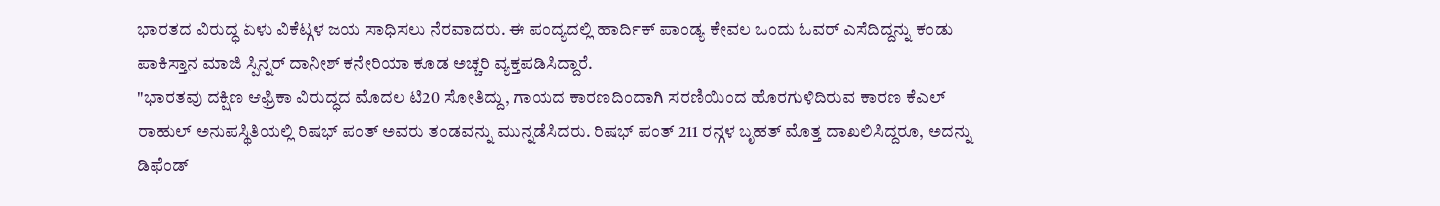ಭಾರತದ ವಿರುದ್ಧ ಏಳು ವಿಕೆಟ್ಗಳ ಜಯ ಸಾಧಿಸಲು ನೆರವಾದರು. ಈ ಪಂದ್ಯದಲ್ಲಿ ಹಾರ್ದಿಕ್ ಪಾಂಡ್ಯ ಕೇವಲ ಒಂದು ಓವರ್ ಎಸೆದಿದ್ದನ್ನು ಕಂಡು ಪಾಕಿಸ್ತಾನ ಮಾಜಿ ಸ್ಪಿನ್ನರ್ ದಾನೀಶ್ ಕನೇರಿಯಾ ಕೂಡ ಅಚ್ಚರಿ ವ್ಯಕ್ತಪಡಿಸಿದ್ದಾರೆ.
"ಭಾರತವು ದಕ್ಷಿಣ ಆಫ್ರಿಕಾ ವಿರುದ್ಧದ ಮೊದಲ ಟಿ20 ಸೋತಿದ್ದು, ಗಾಯದ ಕಾರಣದಿಂದಾಗಿ ಸರಣಿಯಿಂದ ಹೊರಗುಳಿದಿರುವ ಕಾರಣ ಕೆಎಲ್ ರಾಹುಲ್ ಅನುಪಸ್ಥಿತಿಯಲ್ಲಿ ರಿಷಭ್ ಪಂತ್ ಅವರು ತಂಡವನ್ನು ಮುನ್ನಡೆಸಿದರು. ರಿಷಭ್ ಪಂತ್ 211 ರನ್ಗಳ ಬೃಹತ್ ಮೊತ್ತ ದಾಖಲಿಸಿದ್ದರೂ, ಅದನ್ನು ಡಿಫೆಂಡ್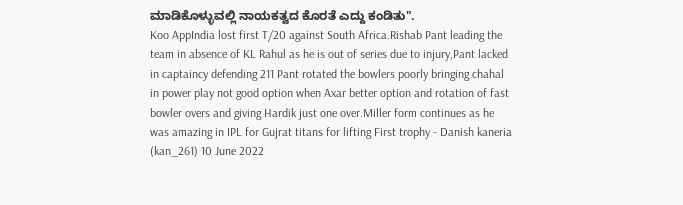ಮಾಡಿಕೊಳ್ಳುವಲ್ಲಿ ನಾಯಕತ್ವದ ಕೊರತೆ ಎದ್ದು ಕಂಡಿತು".
Koo AppIndia lost first T/20 against South Africa.Rishab Pant leading the team in absence of KL Rahul as he is out of series due to injury,Pant lacked in captaincy defending 211 Pant rotated the bowlers poorly bringing chahal in power play not good option when Axar better option and rotation of fast bowler overs and giving Hardik just one over.Miller form continues as he was amazing in IPL for Gujrat titans for lifting First trophy - Danish kaneria (kan_261) 10 June 2022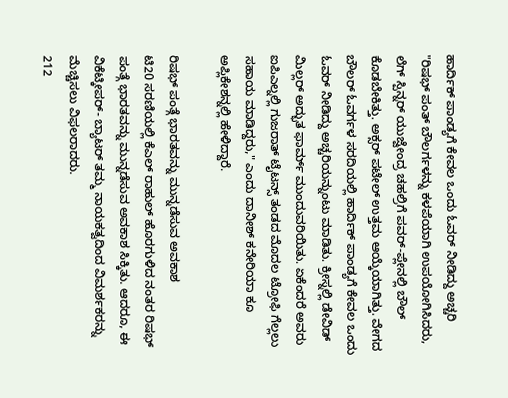ಹಾರ್ದಿಕ್ ಪಾಂಡ್ಯಗೆ ಕೇವಲ ಒಂದು ಓವರ್ ನೀಡಿದ್ದು ಅಚ್ಚರಿ
"ರಿಷಭ್ ಪಂತ್ ಬೌಲರ್ಗಳನ್ನು ಕಳಪೆಯಾಗಿ ಉಪಯೋಗಿಸಿದರು, ಲೆಗ್ ಸ್ಪಿನ್ನರ್ ಯುಜ್ವೇಂದ್ರ ಚಹಲ್ರಿಗೆ ಪವರ್-ಪ್ಲೇನಲ್ಲಿ ಬೌಲ್ ಕೊಡಬೇಕಿತ್ತು. ಅಕ್ಸರ್ ಪಟೇಲ್ ಉತ್ತಮ ಆಯ್ಕೆಯಾಗಿತ್ತು. ವೇಗದ ಬೌಲರ್ ಓವರ್ಗಳ ಸರದಿಯಲ್ಲಿ ಹಾರ್ದಿಕ್ ಪಾಂಡ್ಯಗೆ ಕೇವಲ ಒಂದು ಓವರ್ ನೀಡಿದ್ದು ಅಚ್ಚರಿಯನ್ನುಂಟು ಮಾಡಿತು. ಕ್ರೀಸ್ನಲ್ಲಿ ಡೇವಿಡ್ ಮಿಲ್ಲರ್ ಅದ್ಭುತ ಫಾರ್ಮ್ ಮುಂದುವರಿಯಿತು. ಏಕೆಂದರೆ ಅವರು ಐಪಿಎಲ್ನಲ್ಲಿ ಗುಜರಾತ್ ಟೈಟನ್ಸ್ ತಂಡದ ಮೊದಲ ಟ್ರೋಫಿ ಗೆಲ್ಲಲು ಸಹಾಯ ಮಾಡಿದ್ದರು," ಎಂದು ದಾನೀಶ್ ಕನೇರಿಯಾ ಕೂ ಅಪ್ಲಿಕೇಶನ್ನಲ್ಲಿ ಹೇಳಿದ್ದಾರೆ.

ರಿಷಭ್ ಪಂತ್ಗೆ ಭಾರತವನ್ನು ಮುನ್ನಡೆಸುವ ಅವಕಾಶ
ಟಿ20 ಸರಣಿಯಲ್ಲಿ ಕೆಎಲ್ ರಾಹುಲ್ ಹೊರಗುಳಿದ ನಂತರ ರಿಷಭ್ ಪಂತ್ಗೆ ಭಾರತವನ್ನು ಮುನ್ನಡೆಸುವ ಅವಕಾಶ ಸಿಕ್ಕಿತು. ಆದರೂ, ಈ ವಿಕೆಟ್ಕೀಪರ್- ಬ್ಯಾಟರ್ ತಮ್ಮ ನಾಯಕತ್ವದಿಂದ ವಿಮರ್ಶಕರನ್ನು ಮೆಚ್ಚಿಸಲು ವಿಫಲರಾದರು.
212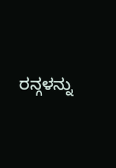ರನ್ಗಳನ್ನು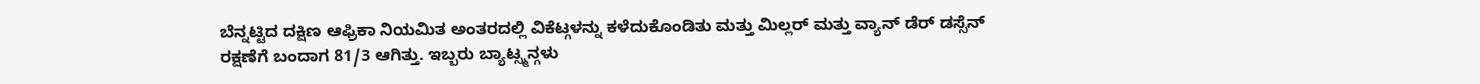ಬೆನ್ನಟ್ಟಿದ ದಕ್ಷಿಣ ಆಫ್ರಿಕಾ ನಿಯಮಿತ ಅಂತರದಲ್ಲಿ ವಿಕೆಟ್ಗಳನ್ನು ಕಳೆದುಕೊಂಡಿತು ಮತ್ತು ಮಿಲ್ಲರ್ ಮತ್ತು ವ್ಯಾನ್ ಡೆರ್ ಡಸ್ಸೆನ್ ರಕ್ಷಣೆಗೆ ಬಂದಾಗ 81/3 ಆಗಿತ್ತು. ಇಬ್ಬರು ಬ್ಯಾಟ್ಸ್ಮನ್ಗಳು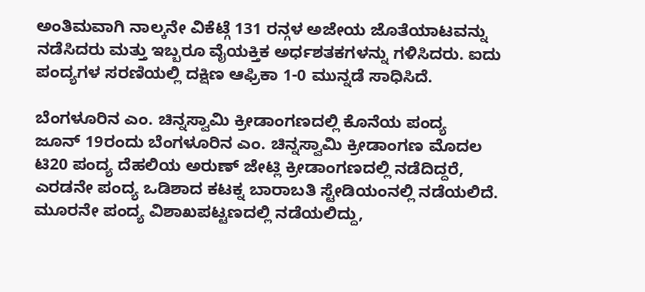ಅಂತಿಮವಾಗಿ ನಾಲ್ಕನೇ ವಿಕೆಟ್ಗೆ 131 ರನ್ಗಳ ಅಜೇಯ ಜೊತೆಯಾಟವನ್ನು ನಡೆಸಿದರು ಮತ್ತು ಇಬ್ಬರೂ ವೈಯಕ್ತಿಕ ಅರ್ಧಶತಕಗಳನ್ನು ಗಳಿಸಿದರು. ಐದು ಪಂದ್ಯಗಳ ಸರಣಿಯಲ್ಲಿ ದಕ್ಷಿಣ ಆಫ್ರಿಕಾ 1-0 ಮುನ್ನಡೆ ಸಾಧಿಸಿದೆ.

ಬೆಂಗಳೂರಿನ ಎಂ. ಚಿನ್ನಸ್ವಾಮಿ ಕ್ರೀಡಾಂಗಣದಲ್ಲಿ ಕೊನೆಯ ಪಂದ್ಯ
ಜೂನ್ 19ರಂದು ಬೆಂಗಳೂರಿನ ಎಂ. ಚಿನ್ನಸ್ವಾಮಿ ಕ್ರೀಡಾಂಗಣ ಮೊದಲ ಟಿ20 ಪಂದ್ಯ ದೆಹಲಿಯ ಅರುಣ್ ಜೇಟ್ಲಿ ಕ್ರೀಡಾಂಗಣದಲ್ಲಿ ನಡೆದಿದ್ದರೆ, ಎರಡನೇ ಪಂದ್ಯ ಒಡಿಶಾದ ಕಟಕ್ನ ಬಾರಾಬತಿ ಸ್ಟೇಡಿಯಂನಲ್ಲಿ ನಡೆಯಲಿದೆ. ಮೂರನೇ ಪಂದ್ಯ ವಿಶಾಖಪಟ್ಟಣದಲ್ಲಿ ನಡೆಯಲಿದ್ದು,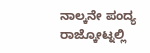ನಾಲ್ಕನೇ ಪಂದ್ಯ ರಾಜ್ಕೋಟ್ನಲ್ಲಿ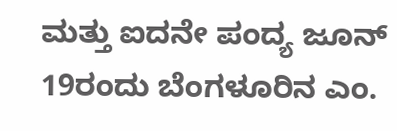ಮತ್ತು ಐದನೇ ಪಂದ್ಯ ಜೂನ್ 19ರಂದು ಬೆಂಗಳೂರಿನ ಎಂ.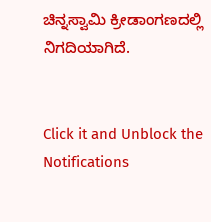ಚಿನ್ನಸ್ವಾಮಿ ಕ್ರೀಡಾಂಗಣದಲ್ಲಿ ನಿಗದಿಯಾಗಿದೆ.


Click it and Unblock the Notifications